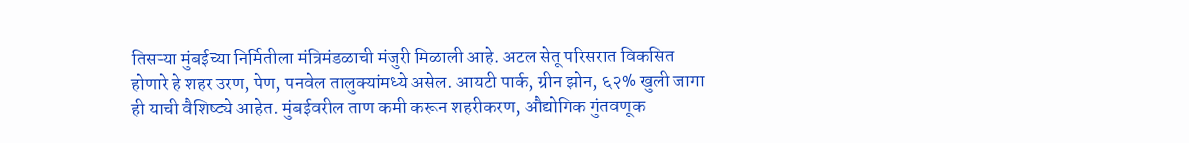तिसऱ्या मुंबईच्या निर्मितीला मंत्रिमंडळाची मंजुरी मिळाली आहे. अटल सेतू परिसरात विकसित होणारे हे शहर उरण, पेण, पनवेल तालुक्यांमध्ये असेल. आयटी पार्क, ग्रीन झोन, ६२% खुली जागा ही याची वैशिष्ट्ये आहेत. मुंबईवरील ताण कमी करून शहरीकरण, औद्योगिक गुंतवणूक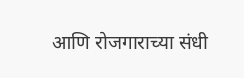आणि रोजगाराच्या संधी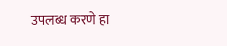उपलब्ध करणे हा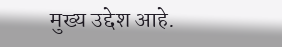मुख्य उद्देश आहे.